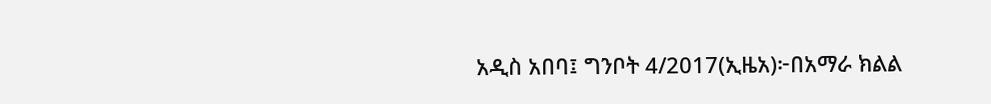አዲስ አበባ፤ ግንቦት 4/2017(ኢዜአ)፦በአማራ ክልል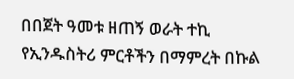በበጀት ዓመቱ ዘጠኝ ወራት ተኪ የኢንዱስትሪ ምርቶችን በማምረት በኩል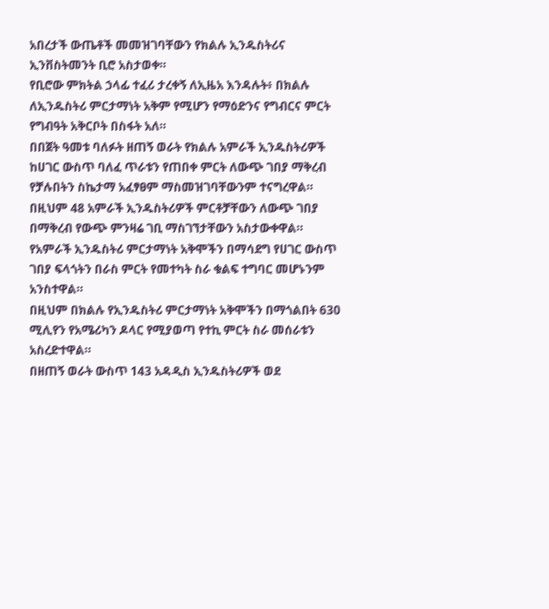አበረታች ውጤቶች መመዝገባቸውን የክልሉ ኢንዱስትሪና ኢንቨስትመንት ቢሮ አስታወቀ።
የቢሮው ምክትል ኃላፊ ተፈሪ ታረቀኝ ለኢዜአ እንዳሉት፥ በክልሉ ለኢንዱስትሪ ምርታማነት አቅም የሚሆን የማዕድንና የግብርና ምርት የግብዓት አቅርቦት በስፋት አለ።
በበጀት ዓመቱ ባለፉት ዘጠኝ ወራት የክልሉ አምራች ኢንዱስትሪዎች ከሀገር ውስጥ ባለፈ ጥራቱን የጠበቀ ምርት ለውጭ ገበያ ማቅረብ የቻሉበትን ስኬታማ አፈፃፀም ማስመዝገባቸውንም ተናግረዋል።
በዚህም 48 አምራች ኢንዱስትሪዎች ምርቶቻቸውን ለውጭ ገበያ በማቅረብ የውጭ ምንዛሬ ገቢ ማስገኘታቸውን አስታውቀዋል።
የአምራች ኢንዱስትሪ ምርታማነት አቅሞችን በማሳደግ የሀገር ውስጥ ገበያ ፍላጎትን በራስ ምርት የመተካት ስራ ቁልፍ ተግባር መሆኑንም አንስተዋል።
በዚህም በክልሉ የኢንዱስትሪ ምርታማነት አቅሞችን በማጎልበት 630 ሚሊየን የአሜሪካን ዶላር የሚያወጣ የተኪ ምርት ስራ መሰራቱን አስረድተዋል።
በዘጠኝ ወራት ውስጥ 143 አዳዲስ ኢንዱስትሪዎች ወደ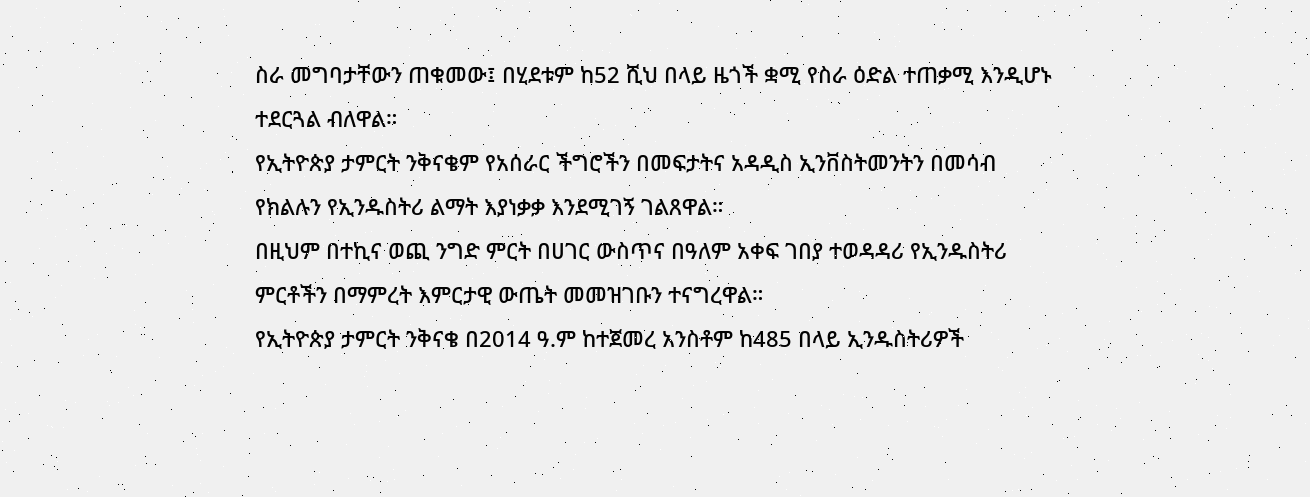ስራ መግባታቸውን ጠቁመው፤ በሂደቱም ከ52 ሺህ በላይ ዜጎች ቋሚ የስራ ዕድል ተጠቃሚ እንዲሆኑ ተደርጓል ብለዋል።
የኢትዮጵያ ታምርት ንቅናቄም የአሰራር ችግሮችን በመፍታትና አዳዲስ ኢንቨስትመንትን በመሳብ የክልሉን የኢንዱስትሪ ልማት እያነቃቃ እንደሚገኝ ገልጸዋል።
በዚህም በተኪና ወጪ ንግድ ምርት በሀገር ውስጥና በዓለም አቀፍ ገበያ ተወዳዳሪ የኢንዱስትሪ ምርቶችን በማምረት እምርታዊ ውጤት መመዝገቡን ተናግረዋል።
የኢትዮጵያ ታምርት ንቅናቄ በ2014 ዓ.ም ከተጀመረ አንስቶም ከ485 በላይ ኢንዱስትሪዎች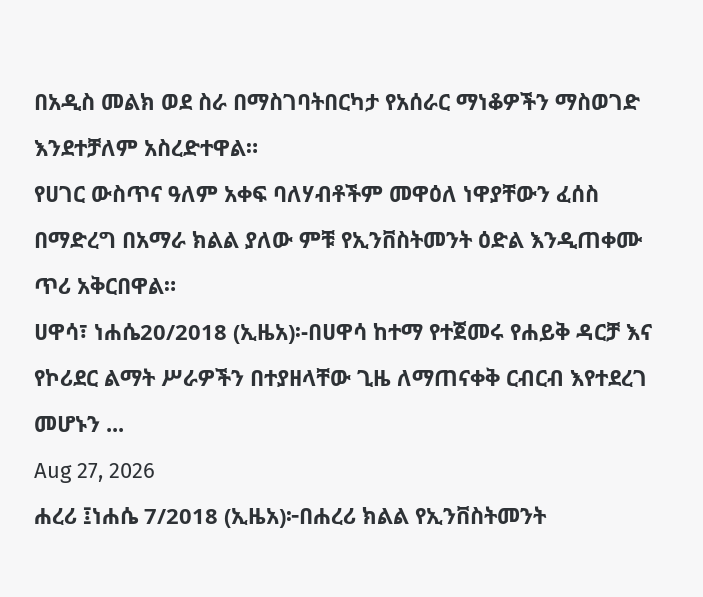በአዲስ መልክ ወደ ስራ በማስገባትበርካታ የአሰራር ማነቆዎችን ማስወገድ እንደተቻለም አስረድተዋል።
የሀገር ውስጥና ዓለም አቀፍ ባለሃብቶችም መዋዕለ ነዋያቸውን ፈሰስ በማድረግ በአማራ ክልል ያለው ምቹ የኢንቨስትመንት ዕድል እንዲጠቀሙ ጥሪ አቅርበዋል።
ሀዋሳ፣ ነሐሴ20/2018 (ኢዜአ)፡-በሀዋሳ ከተማ የተጀመሩ የሐይቅ ዳርቻ እና የኮሪደር ልማት ሥራዎችን በተያዘላቸው ጊዜ ለማጠናቀቅ ርብርብ እየተደረገ መሆኑን ...
Aug 27, 2026
ሐረሪ ፤ነሐሴ 7/2018 (ኢዜአ)፦በሐረሪ ክልል የኢንቨስትመንት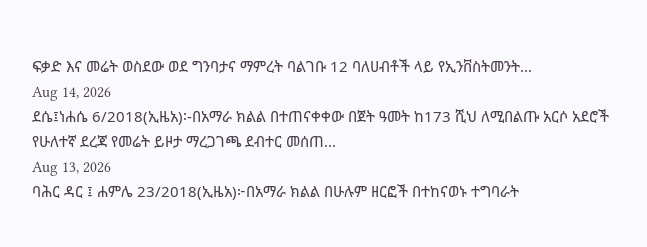ፍቃድ እና መሬት ወስደው ወደ ግንባታና ማምረት ባልገቡ 12 ባለሀብቶች ላይ የኢንቨስትመንት...
Aug 14, 2026
ደሴ፤ነሐሴ 6/2018(ኢዜአ)፡-በአማራ ክልል በተጠናቀቀው በጀት ዓመት ከ173 ሺህ ለሚበልጡ አርሶ አደሮች የሁለተኛ ደረጃ የመሬት ይዞታ ማረጋገጫ ደብተር መሰጠ...
Aug 13, 2026
ባሕር ዳር ፤ ሐምሌ 23/2018(ኢዜአ)፦በአማራ ክልል በሁሉም ዘርፎች በተከናወኑ ተግባራት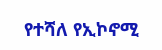የተሻለ የኢኮኖሚ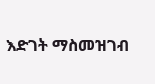እድገት ማስመዝገብ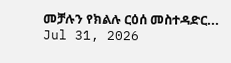መቻሉን የክልሉ ርዕሰ መስተዳድር...
Jul 31, 2026